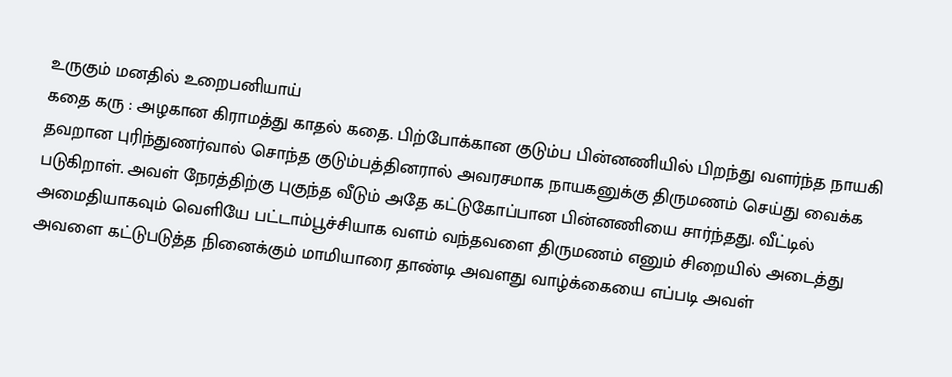உருகும் மனதில் உறைபனியாய்
கதை கரு : அழகான கிராமத்து காதல் கதை. பிற்போக்கான குடும்ப பின்னணியில் பிறந்து வளர்ந்த நாயகி தவறான புரிந்துணர்வால் சொந்த குடும்பத்தினரால் அவரசமாக நாயகனுக்கு திருமணம் செய்து வைக்க படுகிறாள். அவள் நேரத்திற்கு புகுந்த வீடும் அதே கட்டுகோப்பான பின்னணியை சார்ந்தது. வீட்டில் அமைதியாகவும் வெளியே பட்டாம்பூச்சியாக வளம் வந்தவளை திருமணம் எனும் சிறையில் அடைத்து அவளை கட்டுபடுத்த நினைக்கும் மாமியாரை தாண்டி அவளது வாழ்க்கையை எப்படி அவள்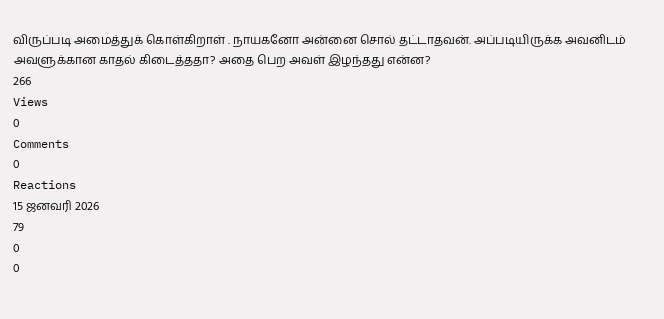விருப்படி அமைத்துக் கொள்கிறாள் . நாயகனோ அன்னை சொல் தட்டாதவன். அப்படியிருக்க அவனிடம் அவளுக்கான காதல் கிடைத்ததா? அதை பெற அவள் இழந்தது என்ன?
266
Views
0
Comments
0
Reactions
15 ஜனவரி 2026
79
0
0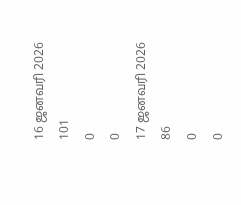16 ஜனவரி 2026
101
0
0
17 ஜனவரி 2026
86
0
0